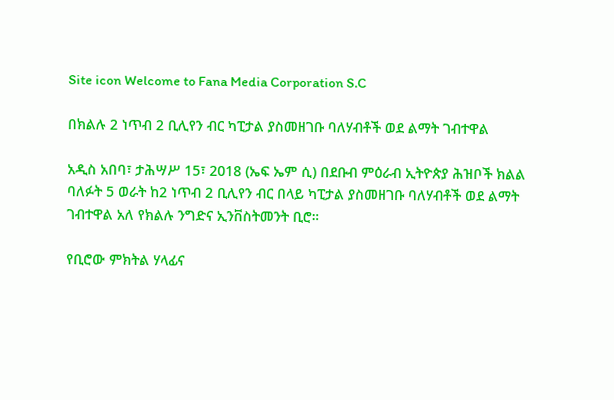Site icon Welcome to Fana Media Corporation S.C

በክልሉ 2 ነጥብ 2 ቢሊየን ብር ካፒታል ያስመዘገቡ ባለሃብቶች ወደ ልማት ገብተዋል

አዲስ አበባ፣ ታሕሣሥ 15፣ 2018 (ኤፍ ኤም ሲ) በደቡብ ምዕራብ ኢትዮጵያ ሕዝቦች ክልል ባለፉት 5 ወራት ከ2 ነጥብ 2 ቢሊየን ብር በላይ ካፒታል ያስመዘገቡ ባለሃብቶች ወደ ልማት ገብተዋል አለ የክልሉ ንግድና ኢንቨስትመንት ቢሮ።

የቢሮው ምክትል ሃላፊና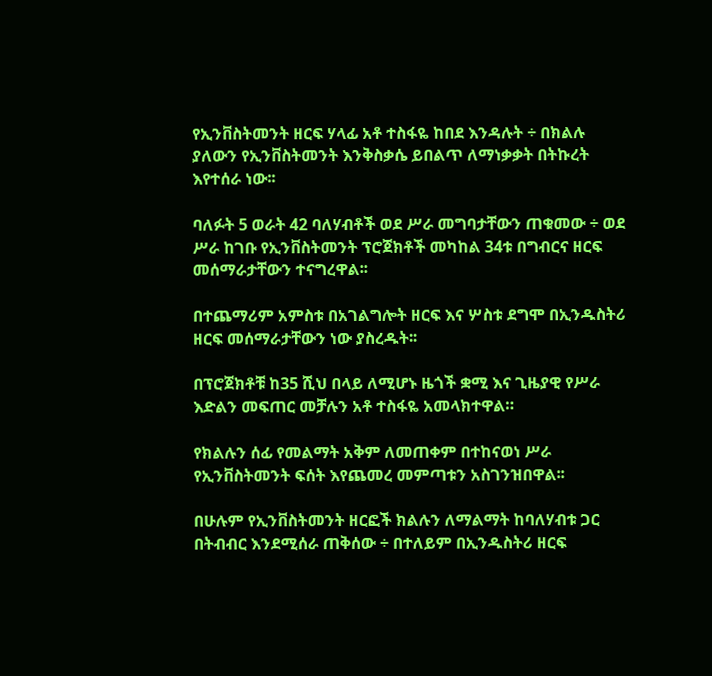የኢንቨስትመንት ዘርፍ ሃላፊ አቶ ተስፋዬ ከበደ እንዳሉት ÷ በክልሉ ያለውን የኢንቨስትመንት እንቅስቃሴ ይበልጥ ለማነቃቃት በትኩረት እየተሰራ ነው፡፡

ባለፉት 5 ወራት 42 ባለሃብቶች ወደ ሥራ መግባታቸውን ጠቁመው ÷ ወደ ሥራ ከገቡ የኢንቨስትመንት ፕሮጀክቶች መካከል 34ቱ በግብርና ዘርፍ መሰማራታቸውን ተናግረዋል፡፡

በተጨማሪም አምስቱ በአገልግሎት ዘርፍ እና ሦስቱ ደግሞ በኢንዱስትሪ ዘርፍ መሰማራታቸውን ነው ያስረዱት፡፡

በፕሮጀክቶቹ ከ35 ሺህ በላይ ለሚሆኑ ዜጎች ቋሚ እና ጊዜያዊ የሥራ እድልን መፍጠር መቻሉን አቶ ተስፋዬ አመላክተዋል።

የክልሉን ሰፊ የመልማት አቅም ለመጠቀም በተከናወነ ሥራ የኢንቨስትመንት ፍሰት እየጨመረ መምጣቱን አስገንዝበዋል፡፡

በሁሉም የኢንቨስትመንት ዘርፎች ክልሉን ለማልማት ከባለሃብቱ ጋር በትብብር እንደሚሰራ ጠቅሰው ÷ በተለይም በኢንዱስትሪ ዘርፍ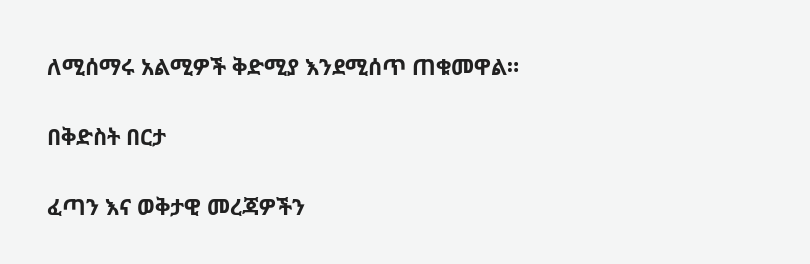ለሚሰማሩ አልሚዎች ቅድሚያ እንደሚሰጥ ጠቁመዋል።

በቅድስት በርታ

ፈጣን እና ወቅታዊ መረጃዎችን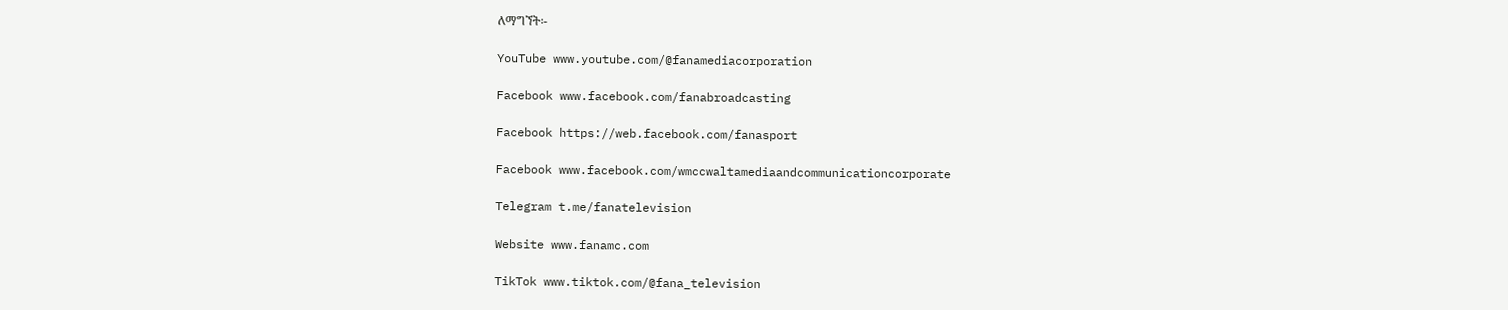ለማግኘት፡-

YouTube www.youtube.com/@fanamediacorporation

Facebook www.facebook.com/fanabroadcasting

Facebook https://web.facebook.com/fanasport

Facebook www.facebook.com/wmccwaltamediaandcommunicationcorporate

Telegram t.me/fanatelevision

Website www.fanamc.com

TikTok www.tiktok.com/@fana_television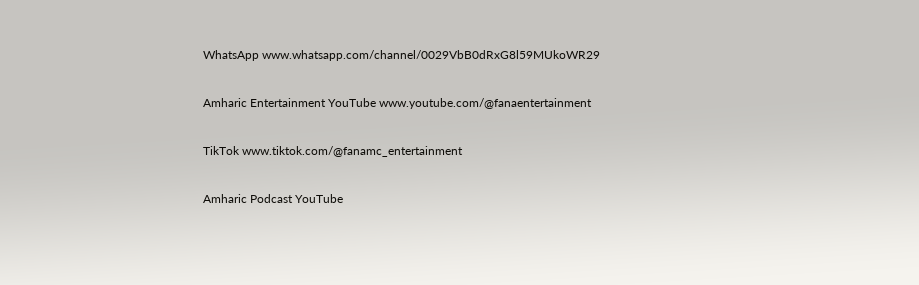WhatsApp www.whatsapp.com/channel/0029VbB0dRxG8l59MUkoWR29

Amharic Entertainment YouTube www.youtube.com/@fanaentertainment

TikTok www.tiktok.com/@fanamc_entertainment

Amharic Podcast YouTube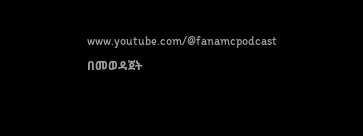www.youtube.com/@fanamcpodcast በመወዳጀት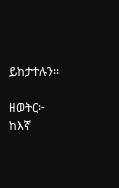ይከታተሉን፡፡

ዘወትር፦ ከእኛ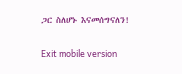ጋር ስለሆኑ እናመሰግናለን!

Exit mobile version